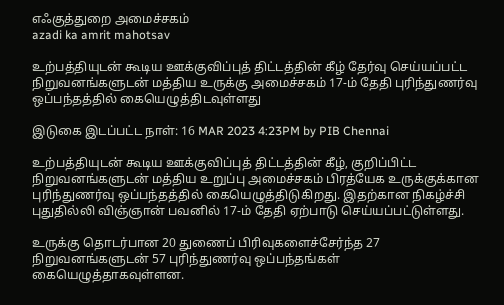எஃகுத்துறை அமைச்சகம்
azadi ka amrit mahotsav

உற்பத்தியுடன் கூடிய ஊக்குவிப்புத் திட்டத்தின் கீழ் தேர்வு செய்யப்பட்ட நிறுவனங்களுடன் மத்திய உருக்கு அமைச்சகம் 17-ம் தேதி புரிந்துணர்வு ஒப்பந்தத்தில் கையெழுத்திடவுள்ளது

இடுகை இடப்பட்ட நாள்: 16 MAR 2023 4:23PM by PIB Chennai

உற்பத்தியுடன் கூடிய ஊக்குவிப்புத் திட்டத்தின் கீழ், குறிப்பிட்ட நிறுவனங்களுடன் மத்திய உறுப்பு அமைச்சகம் பிரத்யேக உருக்குக்கான புரிந்துணர்வு ஒப்பந்தத்தில் கையெழுத்திடுகிறது. இதற்கான நிகழ்ச்சி புதுதில்லி விஞ்ஞான் பவனில் 17-ம் தேதி ஏற்பாடு செய்யப்பட்டுள்ளது.

உருக்கு தொடர்பான 20 துணைப் பிரிவுகளைச்சேர்ந்த 27 நிறுவனங்களுடன் 57 புரிந்துணர்வு ஒப்பந்தங்கள் கையெழுத்தாகவுள்ளன.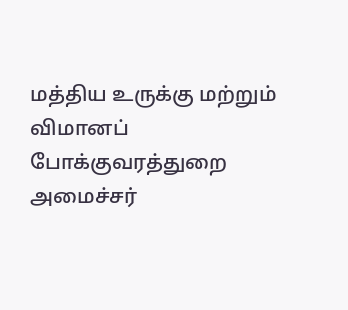மத்திய உருக்கு மற்றும் விமானப் போக்குவரத்துறை அமைச்சர்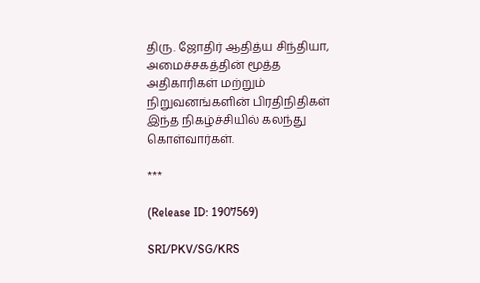திரு. ஜோதிர் ஆதித்ய சிந்தியா, அமைச்சகத்தின் மூத்த அதிகாரிகள் மற்றும் நிறுவனங்களின் பிரதிநிதிகள் இந்த நிகழ்ச்சியில் கலந்து கொள்வார்கள்.

***

(Release ID: 1907569)

SRI/PKV/SG/KRS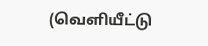(வெளியீட்டு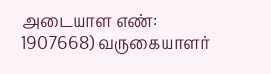அடையாள எண்: 1907668) வருகையாளர்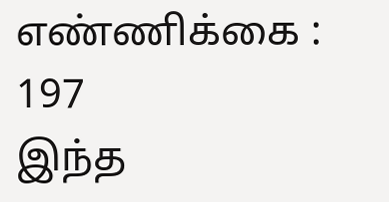எண்ணிக்கை : 197
இந்த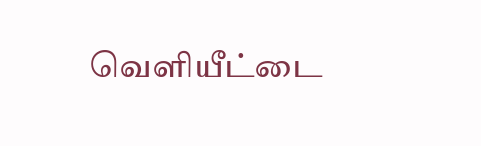வெளியீட்டை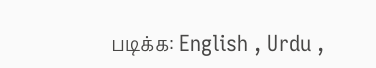படிக்க: English , Urdu ,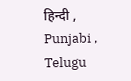हिन्दी , Punjabi , Telugu